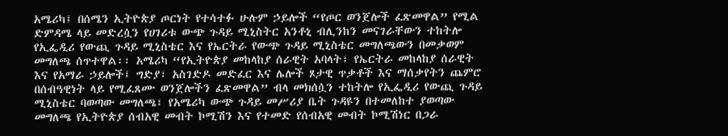አሜሪካ፤ በሰሜን ኢትዮጵያ ጦርነት የተሳተፉ ሁሉም ኃይሎች “የጦር ወንጀሎች ፈጽመዋል” የሚል ድምዳሜ ላይ መድረሷን የሀገሪቱ ውጭ ጉዳይ ሚኒስትር አንቶኒ ብሊንከን መናገራቸውን ተከትሎ የኢፌዲሪ የውጪ ጉዳይ ሚኒስቴር እና የኤርትራ የውጭ ጉዳይ ሚኒስቴር መግለጫውን በመቃወም መግለጫ ሰጥተዋል፡፡ አሜሪካ “የኢትዮጵያ መከላከያ ሰራዊት አባላት፣ የኤርትራ መከላከያ ሰራዊት እና የአማራ ኃይሎች፤ ግድያ፣ አስገድዶ መድፈር እና ሌሎች ጾታዊ ጥቃቶች እና ማሰቃየትን ጨምሮ በሰብዓዊነት ላይ የሚፈጸሙ ወንጀሎችን ፈጽመዋል” ብላ መክሰሷን ተከትሎ የኢፌዲሪ የውጪ ጉዳይ ሚኒስቴር ባወጣው መግለጫ፣ የአሜሪካ ውጭ ጉዳይ መሥሪያ ቤት ጉዳዩን በተመለከተ ያወጣው መግለጫ የኢትዮጵያ ሰብአዊ መብት ኮሚሽን እና የተመድ የሰብአዊ መብት ኮሚሽነር በጋራ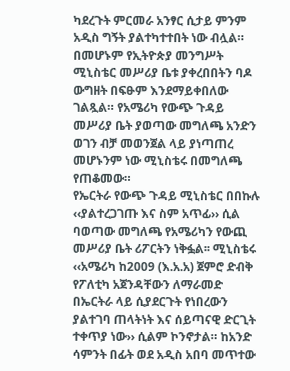ካደረጉት ምርመራ አንፃር ሲታይ ምንም አዲስ ግኝት ያልተካተተበት ነው ብሏል። በመሆኑም የኢትዮጵያ መንግሥት ሚኒስቴር መሥሪያ ቤቱ ያቀረበበትን ባዶ ውግዘት በፍፁም እንደማይቀበለው ገልጿል። የአሜሪካ የውጭ ጉዳይ መሥሪያ ቤት ያወጣው መግለጫ አንድን ወገን ብቻ መወንጀል ላይ ያነጣጠረ መሆኑንም ነው ሚኒስቴሩ በመግለጫ የጠቆመው።
የኤርትራ የውጭ ጉዳይ ሚኒስቴር በበኩሉ ‹‹ያልተረጋገጡ እና ስም አጥፊ›› ሲል ባወጣው መግለጫ የአሜሪካን የውጪ መሥሪያ ቤት ሪፖርትን ነቅፏል፡፡ ሚኒስቴሩ ‹‹አሜሪካ ከ2009 (እ.አ.አ) ጀምሮ ድብቅ የፖለቲካ አጀንዳቸውን ለማራመድ በኤርትራ ላይ ሲያደርጉት የነበረውን ያልተገባ ጠላትነት እና ሰይጣናዊ ድርጊት ተቀጥያ ነው›› ሲልም ኮንኖታል። ከአንድ ሳምንት በፊት ወደ አዲስ አበባ መጥተው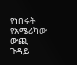የነበሩት የአሜሪካው ውጪ ጉዳይ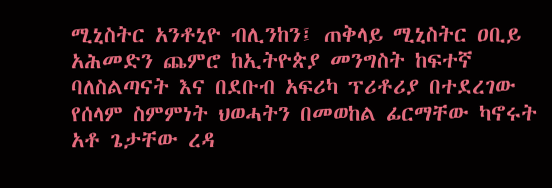ሚኒስትር አንቶኒዮ ብሊንከን፤ ጠቅላይ ሚኒስትር ዐቢይ አሕመድን ጨምሮ ከኢትዮጵያ መንግስት ከፍተኛ ባለስልጣናት እና በደቡብ አፍሪካ ፕሪቶሪያ በተደረገው የሰላም ስምምነት ህወሓትን በመወከል ፊርማቸው ካኖሩት አቶ ጌታቸው ረዳ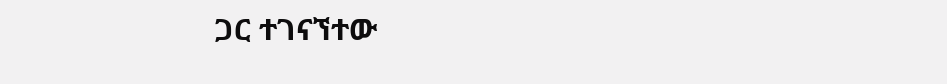ጋር ተገናኘተው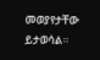መወያየታቸው ይታወሳል።